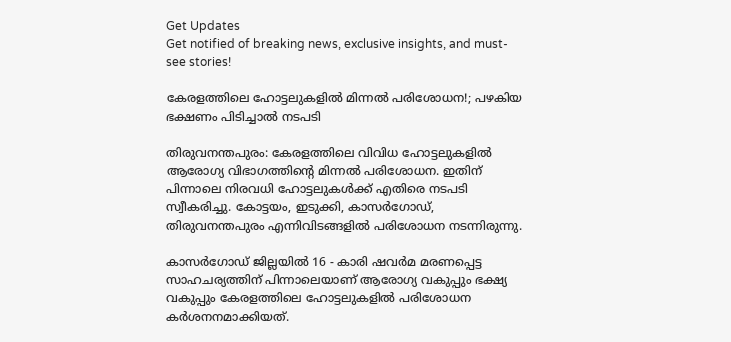Get Updates
Get notified of breaking news, exclusive insights, and must-see stories!

കേരളത്തിലെ ഹോട്ടലുകളിൽ മിന്നൽ പരിശോധന!; പഴകിയ ഭക്ഷണം പിടിച്ചാൽ നടപടി

തിരുവനന്തപുരം: കേരളത്തിലെ വിവിധ ഹോട്ടലുകളിൽ ആരോഗ്യ വിഭാഗത്തിന്റെ മിന്നൽ പരിശോധന. ഇതിന് പിന്നാലെ നിരവധി ഹോട്ടലുകൾക്ക് എതിരെ നടപടി സ്വീകരിച്ചു. കോട്ടയം, ഇടുക്കി, കാസർഗോഡ്, തിരുവനന്തപുരം എന്നിവിടങ്ങളിൽ പരിശോധന നടന്നിരുന്നു.

കാസർഗോഡ് ജില്ലയിൽ 16 - കാരി ഷവർമ മരണപ്പെട്ട സാഹചര്യത്തിന് പിന്നാലെയാണ് ആരോഗ്യ വകുപ്പും ഭക്ഷ്യ വകുപ്പും കേരളത്തിലെ ഹോട്ടലുകളിൽ പരിശോധന കർശനനമാക്കിയത്.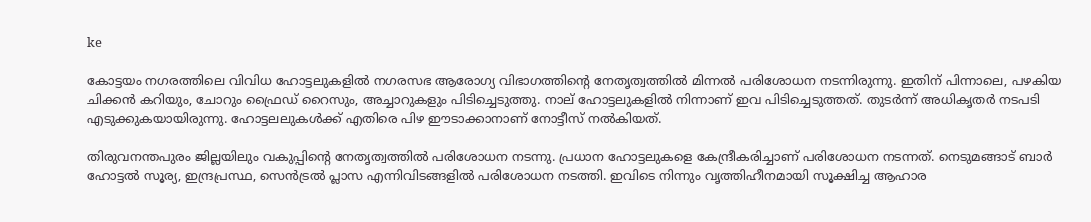ke

കോട്ടയം നഗരത്തിലെ വിവിധ ഹോട്ടലുകളിൽ നഗരസഭ ആരോഗ്യ വിഭാഗത്തിന്റെ നേതൃത്വത്തിൽ മിന്നൽ പരിശോധന നടന്നിരുന്നു. ഇതിന് പിന്നാലെ, പഴകിയ ചിക്കൻ കറിയും, ചോറും ഫ്രൈഡ് റൈസും, അച്ചാറുകളും പിടിച്ചെടുത്തു. നാല് ഹോട്ടലുകളിൽ നിന്നാണ് ഇവ പിടിച്ചെടുത്തത്. തുടർന്ന് അധികൃതർ നടപടി എടുക്കുകയായിരുന്നു. ഹോട്ടലലുകൾക്ക് എതിരെ പിഴ ഈടാക്കാനാണ് നോട്ടീസ് നൽകിയത്.

തിരുവനന്തപുരം ജില്ലയിലും വകുപ്പിന്റെ നേതൃത്വത്തിൽ പരിശോധന നടന്നു. പ്രധാന ഹോട്ടലുകളെ കേന്ദ്രീകരിച്ചാണ് പരിശോധന നടന്നത്. നെടുമങ്ങാട് ബാർ ഹോട്ടൽ സൂര്യ, ഇന്ദ്രപ്രസ്ഥ, സെൻട്രൽ പ്ലാസ എന്നിവിടങ്ങളിൽ പരിശോധന നടത്തി. ഇവിടെ നിന്നും വൃത്തിഹീനമായി സൂക്ഷിച്ച ആഹാര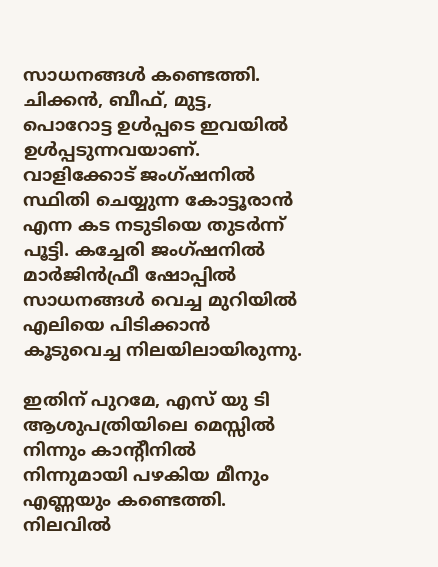സാധനങ്ങൾ കണ്ടെത്തി. ചിക്കൻ, ബീഫ്, മുട്ട, പൊറോട്ട ഉൾപ്പടെ ഇവയിൽ ഉൾപ്പടുന്നവയാണ്. വാളിക്കോട് ജംഗ്ഷനിൽ സ്ഥിതി ചെയ്യുന്ന കോട്ടൂരാൻ എന്ന കട നടുടിയെ തുടർന്ന് പൂട്ടി. കച്ചേരി ജംഗ്ഷനില്‍ മാർജിൻഫ്രീ ഷോപ്പിൽ സാധനങ്ങൾ വെച്ച മുറിയിൽ എലിയെ പിടിക്കാൻ കൂടുവെച്ച നിലയിലായിരുന്നു.

ഇതിന് പുറമേ, എസ് യു ടി ആശുപത്രിയിലെ മെസ്സിൽ നിന്നും കാന്‍റീനില്‍ നിന്നുമായി പഴകിയ മീനും എണ്ണയും കണ്ടെത്തി. നിലവിൽ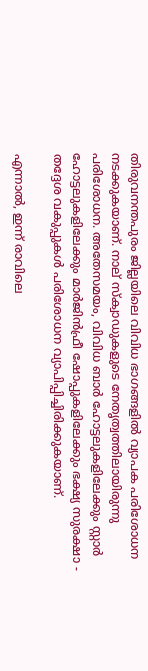തിരുവനന്തപുരം ജില്ലയിലെ വിവിധ ഭാഗങ്ങളിൽ വ്യാപക പരിശോധന നടക്കുകയാണ്. നാല് സ്ക്വാഡുകളുടെ നേതൃത്വത്തിലായിരുന്നു പരിശോധന. അതേസമയം, വിവിധ ബാർ ഹോട്ടലുകളിലേക്കും സ്റ്റാർ ഹോട്ടലുകളിലേക്കും മാർജിൻഫ്രീ ഷോപ്പുകളിലേക്കും ഭക്ഷ്യ സുരക്ഷാ - തദ്ദേശ വകുപ്പുകൾ പരിശോധന വ്യാപിപ്പിച്ചിരിക്കുകയാണ്.

എന്നാൽ, ഇന്ന് രാവിലെ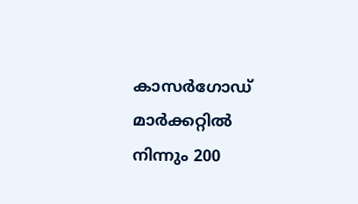കാസർഗോഡ് മാർക്കറ്റിൽ നിന്നും 200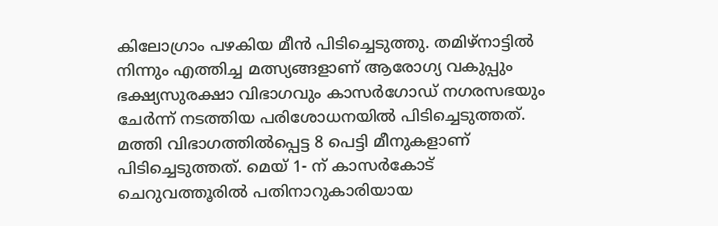കിലോഗ്രാം പഴകിയ മീൻ പിടിച്ചെടുത്തു. തമിഴ്നാട്ടിൽ നിന്നും എത്തിച്ച മത്സ്യങ്ങളാണ് ആരോഗ്യ വകുപ്പും ഭക്ഷ്യസുരക്ഷാ വിഭാഗവും കാസർഗോഡ് നഗരസഭയും ചേർന്ന് നടത്തിയ പരിശോധനയിൽ പിടിച്ചെടുത്തത്. മത്തി വിഭാഗത്തിൽപ്പെട്ട 8 പെട്ടി മീനുകളാണ് പിടിച്ചെടുത്തത്. മെയ് 1- ന് കാസര്‍കോട് ചെറുവത്തൂരില്‍ പതിനാറുകാരിയായ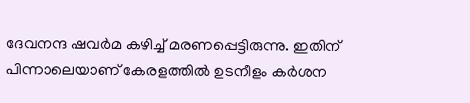ദേവനന്ദ ഷവർമ കഴിച്ച് മരണപ്പെട്ടിരുന്നു. ഇതിന് പിന്നാലെയാണ് കേരളത്തിൽ ഉടനീളം കർശന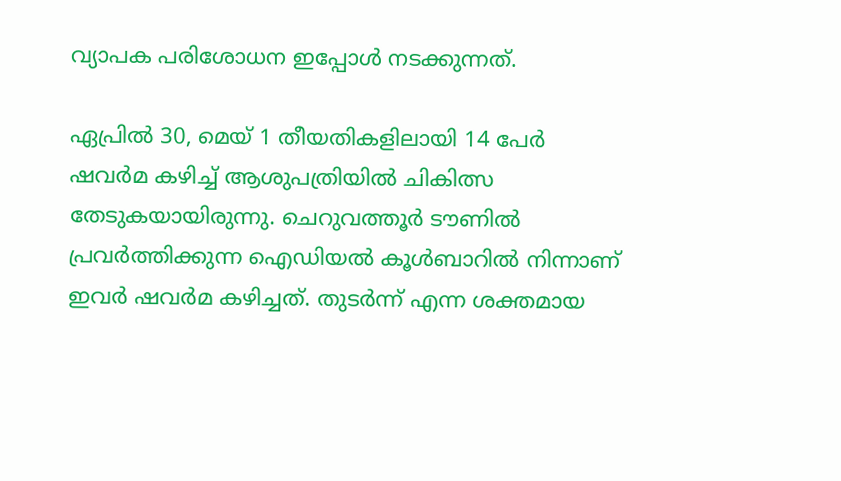വ്യാപക പരിശോധന ഇപ്പോൾ നടക്കുന്നത്.

ഏപ്രിൽ 30, മെയ് 1 തീയതികളിലായി 14 പേർ ഷവർമ കഴിച്ച് ആശുപത്രിയിൽ ചികിത്സ തേടുകയായിരുന്നു. ചെറുവത്തൂര്‍ ടൗണില്‍ പ്രവർത്തിക്കുന്ന ഐഡിയല്‍ കൂള്‍ബാറില്‍ നിന്നാണ് ഇവർ ഷവർമ കഴിച്ചത്. തുടർന്ന് എന്ന ശക്തമായ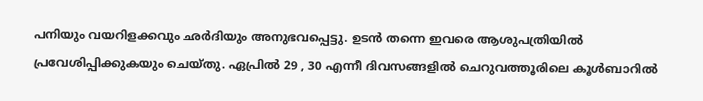പനിയും വയറിളക്കവും ഛര്‍ദിയും അനുഭവപ്പെട്ടു. ഉടൻ തന്നെ ഇവരെ ആശുപത്രിയിൽ പ്രവേശിപ്പിക്കുകയും ചെയ്തു. ഏപ്രിൽ 29 , 30 എന്നീ ദിവസങ്ങളിൽ ചെറുവത്തൂരിലെ കൂൾബാറിൽ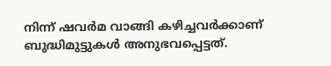നിന്ന് ഷവർമ വാങ്ങി കഴിച്ചവർക്കാണ് ബുദ്ധിമുട്ടുകൾ അനുഭവപ്പെട്ടത്.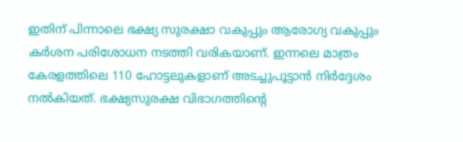ഇതിന് പിന്നാലെ ഭക്ഷ്യ സുരക്ഷാ വകുപ്പും ആരോഗ്യ വകുപ്പും കർശന പരിശോധന നടത്തി വരികയാണ്. ഇന്നലെ മാത്രം കേരളത്തിലെ 110 ഹോട്ടലുകളാണ് അടച്ചുപൂട്ടാൻ നിർദ്ദേശം നൽകിയത്. ഭക്ഷ്യസുരക്ഷ വിഭാഗത്തിന്റെ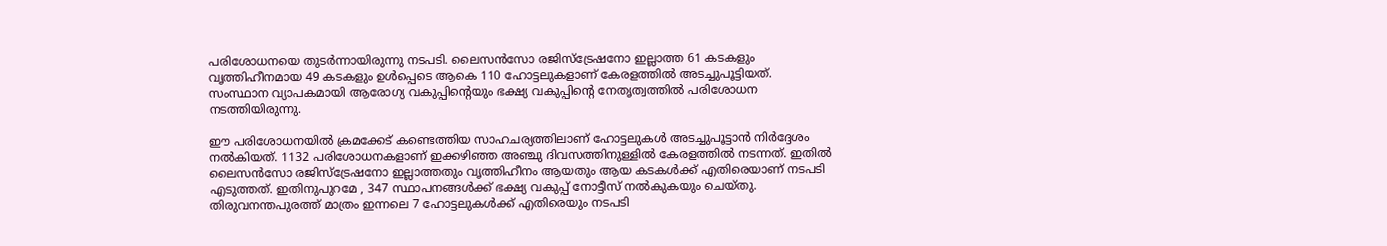പരിശോധനയെ തുടർന്നായിരുന്നു നടപടി. ലൈസൻസോ രജിസ്ട്രേഷനോ ഇല്ലാത്ത 61 കടകളും വൃത്തിഹീനമായ 49 കടകളും ഉൾപ്പെടെ ആകെ 110 ഹോട്ടലുകളാണ് കേരളത്തിൽ അടച്ചുപൂട്ടിയത്. സംസ്ഥാന വ്യാപകമായി ആരോഗ്യ വകുപ്പിന്റെയും ഭക്ഷ്യ വകുപ്പിന്റെ നേതൃത്വത്തിൽ പരിശോധന നടത്തിയിരുന്നു.

ഈ പരിശോധനയിൽ ക്രമക്കേട് കണ്ടെത്തിയ സാഹചര്യത്തിലാണ് ഹോട്ടലുകൾ അടച്ചുപൂട്ടാൻ നിർദ്ദേശം നൽകിയത്. 1132 പരിശോധനകളാണ് ഇക്കഴിഞ്ഞ അഞ്ചു ദിവസത്തിനുള്ളിൽ കേരളത്തിൽ നടന്നത്. ഇതിൽ ലൈസൻസോ രജിസ്ട്രേഷനോ ഇല്ലാത്തതും വൃത്തിഹീനം ആയതും ആയ കടകൾക്ക് എതിരെയാണ് നടപടി എടുത്തത്. ഇതിനുപുറമേ , 347 സ്ഥാപനങ്ങൾക്ക് ഭക്ഷ്യ വകുപ്പ് നോട്ടീസ് നൽകുകയും ചെയ്തു. തിരുവനന്തപുരത്ത് മാത്രം ഇന്നലെ 7 ഹോട്ടലുകൾക്ക് എതിരെയും നടപടി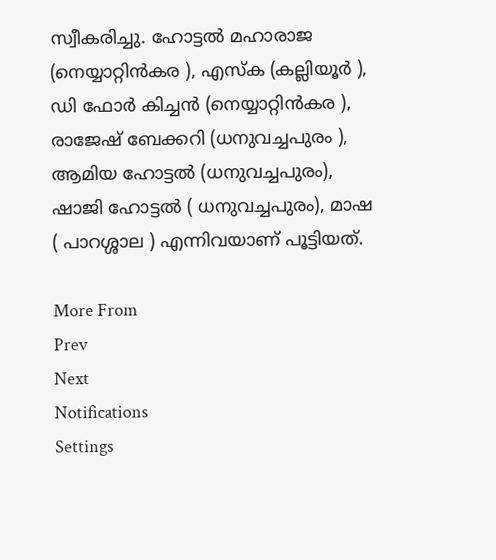സ്വീകരിച്ചു. ഹോട്ടൽ മഹാരാജ (നെയ്യാറ്റിൻകര ), എസ്ക (കല്ലിയൂർ ), ഡി ഫോർ കിച്ചൻ (നെയ്യാറ്റിൻകര ), രാജേഷ് ബേക്കറി (ധനുവച്ചപുരം ), ആമിയ ഹോട്ടൽ (ധനുവച്ചപുരം), ഷാജി ഹോട്ടൽ ( ധനുവച്ചപുരം), മാഷ ( പാറശ്ശാല ) എന്നിവയാണ് പൂട്ടിയത്.

More From
Prev
Next
Notifications
Settings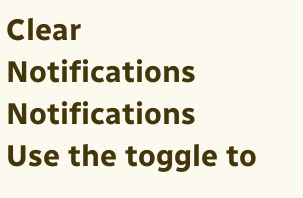Clear Notifications
Notifications
Use the toggle to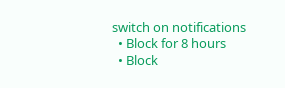switch on notifications
  • Block for 8 hours
  • Block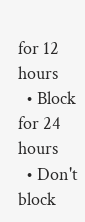for 12 hours
  • Block for 24 hours
  • Don't block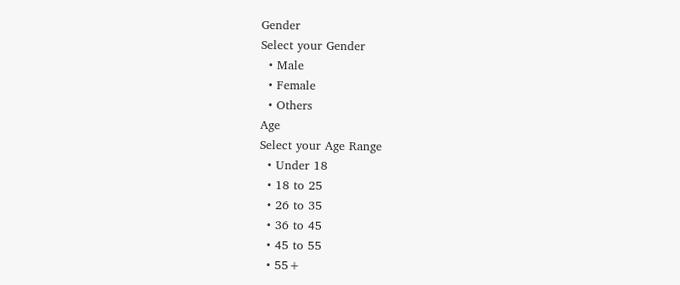Gender
Select your Gender
  • Male
  • Female
  • Others
Age
Select your Age Range
  • Under 18
  • 18 to 25
  • 26 to 35
  • 36 to 45
  • 45 to 55
  • 55+